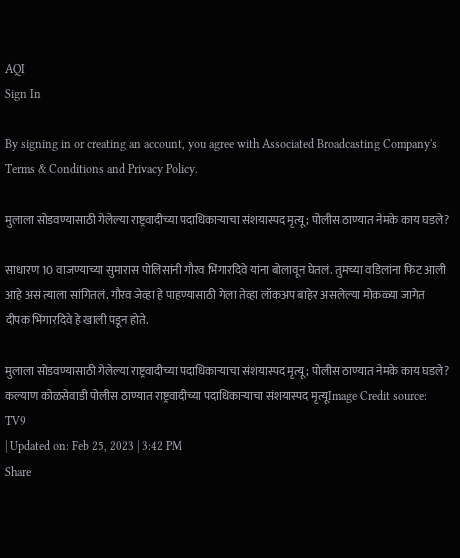AQI
Sign In

By signing in or creating an account, you agree with Associated Broadcasting Company's Terms & Conditions and Privacy Policy.

मुलाला सोडवण्यासाठी गेलेल्या राष्ट्रवादीच्या पदाधिकाऱ्याचा संशयास्पद मृत्यू; पोलीस ठाण्यात नेमके काय घडले?

साधारण 10 वाजण्याच्या सुमारास पोलिसांनी गौरव भिंगारदिवे यांना बोलावून घेतलं. तुमच्या वडिलांना फिट आली आहे असं त्याला सांगितलं. गौरव जेव्हा हे पाहण्यासाठी गेला तेव्हा लॉकअप बाहेर असलेल्या मोकळ्या जागेत दीपक भिंगारदिवे हे खाली पडून होते.

मुलाला सोडवण्यासाठी गेलेल्या राष्ट्रवादीच्या पदाधिकाऱ्याचा संशयास्पद मृत्यू; पोलीस ठाण्यात नेमके काय घडले?
कल्याण कोळसेवाडी पोलीस ठाण्यात राष्ट्रवादीच्या पदाधिकाऱ्याचा संशयास्पद मृत्यूImage Credit source: TV9
| Updated on: Feb 25, 2023 | 3:42 PM
Share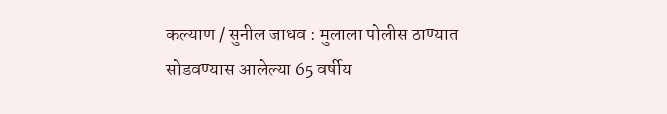कल्याण / सुनील जाधव : मुलाला पोलीस ठाण्यात सोडवण्यास आलेल्या 65 वर्षीय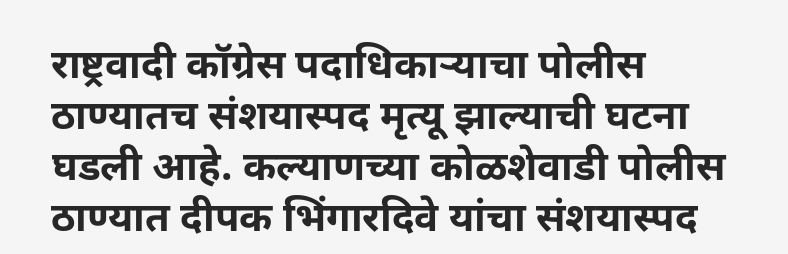राष्ट्रवादी कॉग्रेस पदाधिकाऱ्याचा पोलीस ठाण्यातच संशयास्पद मृत्यू झाल्याची घटना घडली आहे. कल्याणच्या कोळशेवाडी पोलीस ठाण्यात दीपक भिंगारदिवे यांचा संशयास्पद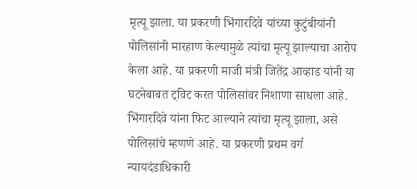मृत्यू झाला. या प्रकरणी भिंगारदिवे यांच्या कुटुंबीयांनी पोलिसांनी मारहाण केल्यामुळे त्यांचा मृत्यू झाल्याचा आरोप केला आहे. या प्रकरणी माजी मंत्री जितेंद्र आव्हाड यांनी या घटनेबाबत ट्विट करत पोलिसांवर निशाणा साधला आहे. भिंगारदिवे यांना फिट आल्याने त्यांचा मृत्यू झाला, असे पोलिसांचे म्हणणे आहे. या प्रकरणी प्रथम वर्ग न्यायदंडाधिकारी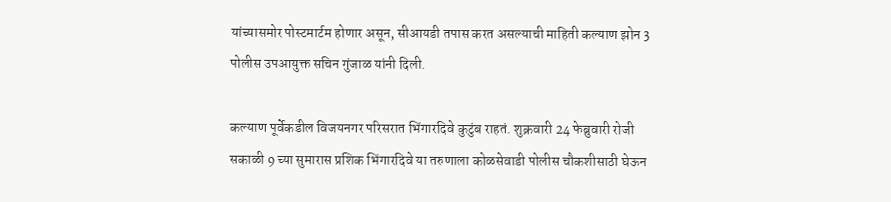यांच्यासमोर पोस्टमार्टम होणार असून, सीआयडी तपास करत असल्याची माहिती कल्याण झोन 3 पोलीस उपआयुक्त सचिन गुंजाळ यांनी दिली.

कल्याण पूर्वेकडील विजयनगर परिसरात भिंगारदिवे कुटुंब राहतं. शुक्रवारी 24 फेब्रुवारी रोजी सकाळी 9 च्या सुमारास प्रशिक भिंगारदिवे या तरुणाला कोळसेवाडी पोलीस चौकशीसाठी घेऊन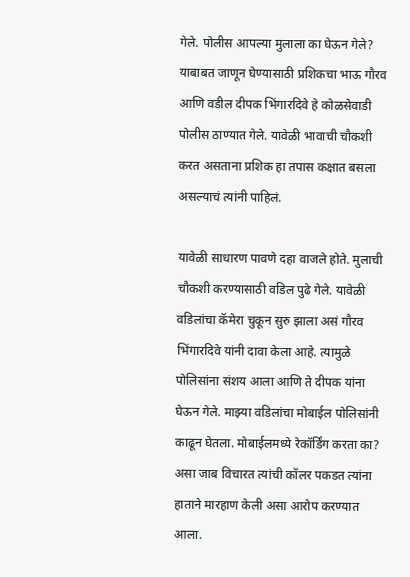गेले. पोलीस आपल्या मुलाला का घेऊन गेले? याबाबत जाणून घेण्यासाठी प्रशिकचा भाऊ गौरव आणि वडील दीपक भिंगारदिवे हे कोळसेवाडी पोलीस ठाण्यात गेले. यावेळी भावाची चौकशी करत असताना प्रशिक हा तपास कक्षात बसला असल्याचं त्यांनी पाहिलं.

यावेळी साधारण पावणे दहा वाजले होते. मुलाची चौकशी करण्यासाठी वडिल पुढे गेले. यावेळी वडिलांचा कॅमेरा चुकून सुरु झाला असं गौरव भिंगारदिवे यांनी दावा केला आहे. त्यामुळे पोलिसांना संशय आला आणि ते दीपक यांना घेऊन गेले. माझ्या वडिलांचा मोबाईल पोलिसांनी काढून घेतला. मोबाईलमध्ये रेकॉर्डिंग करता का? असा जाब विचारत त्यांची कॉलर पकडत त्यांना हाताने मारहाण केली असा आरोप करण्यात आला.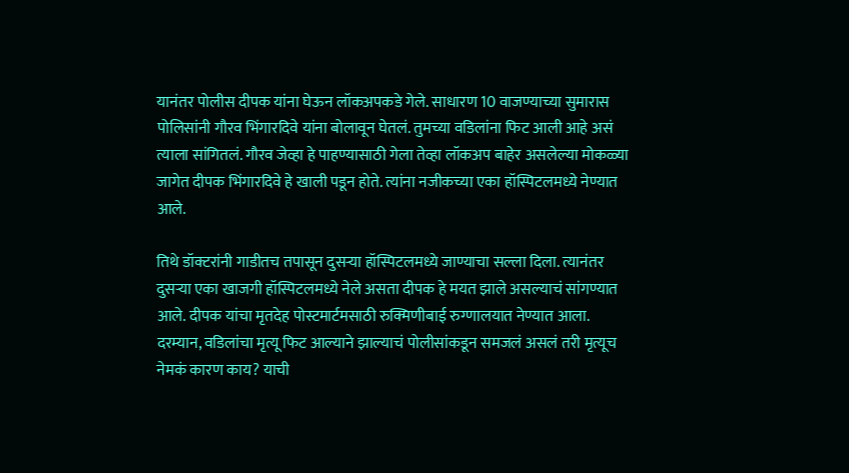यानंतर पोलीस दीपक यांना घेऊन लॉकअपकडे गेले. साधारण 10 वाजण्याच्या सुमारास पोलिसांनी गौरव भिंगारदिवे यांना बोलावून घेतलं. तुमच्या वडिलांना फिट आली आहे असं त्याला सांगितलं. गौरव जेव्हा हे पाहण्यासाठी गेला तेव्हा लॉकअप बाहेर असलेल्या मोकळ्या जागेत दीपक भिंगारदिवे हे खाली पडून होते. त्यांना नजीकच्या एका हॉस्पिटलमध्ये नेण्यात आले.

तिथे डॉक्टरांनी गाडीतच तपासून दुसऱ्या हॉस्पिटलमध्ये जाण्याचा सल्ला दिला. त्यानंतर दुसऱ्या एका खाजगी हॉस्पिटलमध्ये नेले असता दीपक हे मयत झाले असल्याचं सांगण्यात आले. दीपक यांचा मृतदेह पोस्टमार्टमसाठी रुक्मिणीबाई रुग्णालयात नेण्यात आला. दरम्यान, वडिलांचा मृत्यू फिट आल्याने झाल्याचं पोलीसांकडून समजलं असलं तरी मृत्यूच नेमकं कारण काय? याची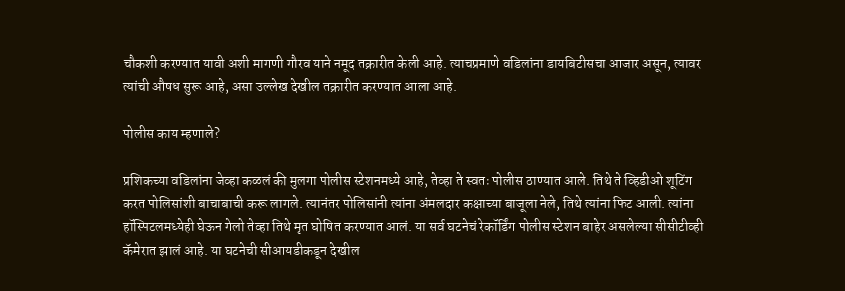चौकशी करण्यात यावी अशी मागणी गौरव याने नमूद तक्रारीत केली आहे. त्याचप्रमाणे वडिलांना डायबिटीसचा आजार असून, त्यावर त्यांची औषध सुरू आहे, असा उल्लेख देखील तक्रारीत करण्यात आला आहे.

पोलीस काय म्हणाले?

प्रशिकच्या वडिलांना जेव्हा कळलं की मुलगा पोलीस स्टेशनमध्ये आहे, तेव्हा ते स्वतः पोलीस ठाण्यात आले. तिथे ते व्हिडीओ शूटिंग करत पोलिसांशी बाचाबाची करू लागले. त्यानंतर पोलिसांनी त्यांना अंमलदार कक्षाच्या बाजूला नेले, तिथे त्यांना फिट आली. त्यांना हॉस्पिटलमध्येही घेऊन गेलो तेव्हा तिथे मृत घोषित करण्यात आलं. या सर्व घटनेचं रेकॉर्डिंग पोलीस स्टेशन बाहेर असलेल्या सीसीटीव्ही कॅमेरात झालं आहे. या घटनेची सीआयडीकडून देखील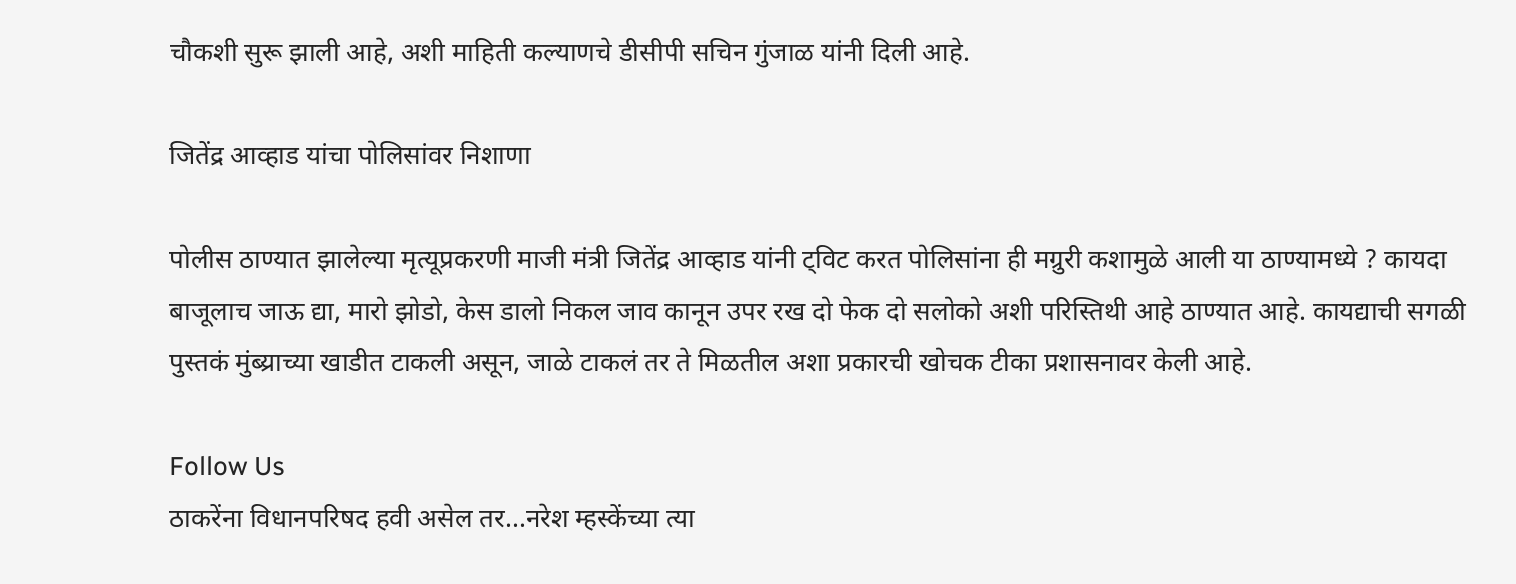चौकशी सुरू झाली आहे, अशी माहिती कल्याणचे डीसीपी सचिन गुंजाळ यांनी दिली आहे.

जितेंद्र आव्हाड यांचा पोलिसांवर निशाणा

पोलीस ठाण्यात झालेल्या मृत्यूप्रकरणी माजी मंत्री जितेंद्र आव्हाड यांनी ट्विट करत पोलिसांना ही मग्रुरी कशामुळे आली या ठाण्यामध्ये ? कायदा बाजूलाच जाऊ द्या, मारो झोडो, केस डालो निकल जाव कानून उपर रख दो फेक दो सलोको अशी परिस्तिथी आहे ठाण्यात आहे. कायद्याची सगळी पुस्तकं मुंब्य्राच्या खाडीत टाकली असून, जाळे टाकलं तर ते मिळतील अशा प्रकारची खोचक टीका प्रशासनावर केली आहे.

Follow Us
ठाकरेंना विधानपरिषद हवी असेल तर...नरेश म्हस्केंच्या त्या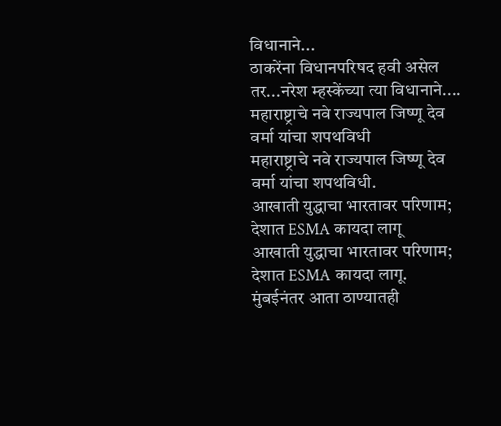विधानाने...
ठाकरेंना विधानपरिषद हवी असेल तर...नरेश म्हस्केंच्या त्या विधानाने....
महाराष्ट्राचे नवे राज्यपाल जिष्णू देव वर्मा यांचा शपथविधी
महाराष्ट्राचे नवे राज्यपाल जिष्णू देव वर्मा यांचा शपथविधी.
आखाती युद्धाचा भारतावर परिणाम; देशात ESMA कायदा लागू
आखाती युद्धाचा भारतावर परिणाम; देशात ESMA कायदा लागू.
मुंबईनंतर आता ठाण्यातही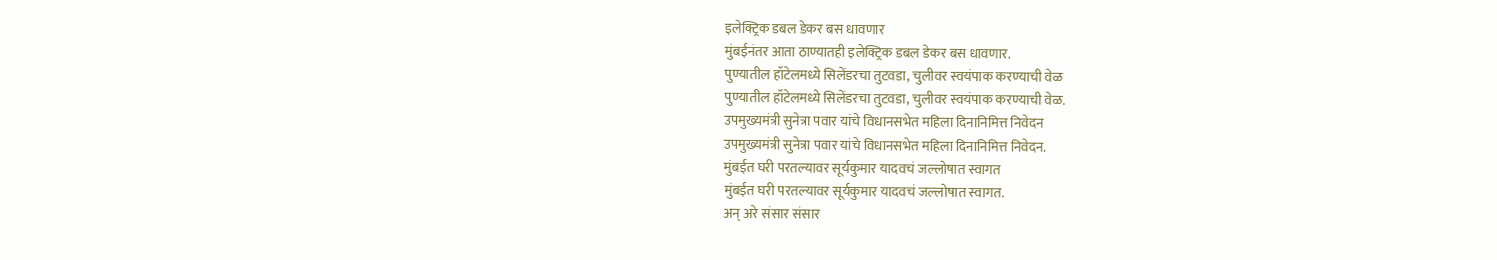इलेक्ट्रिक डबल डेकर बस धावणार
मुंबईनंतर आता ठाण्यातही इलेक्ट्रिक डबल डेकर बस धावणार.
पुण्यातील हॉटेलमध्ये सिलेंडरचा तुटवडा, चुलीवर स्वयंपाक करण्याची वेळ
पुण्यातील हॉटेलमध्ये सिलेंडरचा तुटवडा, चुलीवर स्वयंपाक करण्याची वेळ.
उपमुख्यमंत्री सुनेत्रा पवार यांचे विधानसभेत महिला दिनानिमित्त निवेदन
उपमुख्यमंत्री सुनेत्रा पवार यांचे विधानसभेत महिला दिनानिमित्त निवेदन.
मुंबईत घरी परतल्यावर सूर्यकुमार यादवचं जल्लोषात स्वागत
मुंबईत घरी परतल्यावर सूर्यकुमार यादवचं जल्लोषात स्वागत.
अन् अरे संसार संसार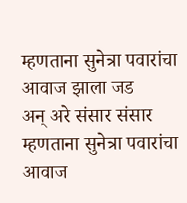म्हणताना सुनेत्रा पवारांचा आवाज झाला जड
अन् अरे संसार संसार म्हणताना सुनेत्रा पवारांचा आवाज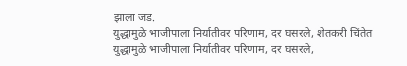झाला जड.
युद्धामुळे भाजीपाला निर्यातीवर परिणाम, दर घसरले, शेतकरी चिंतेत
युद्धामुळे भाजीपाला निर्यातीवर परिणाम, दर घसरले,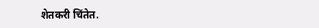शेतकरी चिंतेत.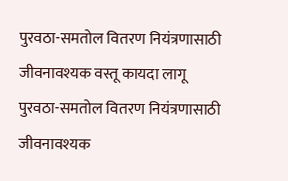पुरवठा-समतोल वितरण नियंत्रणासाठी जीवनावश्यक वस्तू कायदा लागू
पुरवठा-समतोल वितरण नियंत्रणासाठी जीवनावश्यक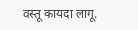वस्तू कायदा लागू.